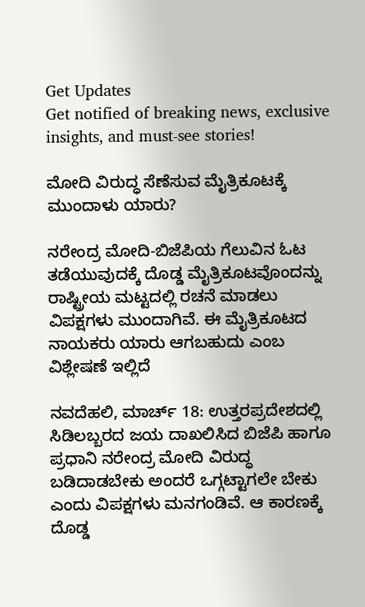Get Updates
Get notified of breaking news, exclusive insights, and must-see stories!

ಮೋದಿ ವಿರುದ್ಧ ಸೆಣೆಸುವ ಮೈತ್ರಿಕೂಟಕ್ಕೆ ಮುಂದಾಳು ಯಾರು?

ನರೇಂದ್ರ ಮೋದಿ-ಬಿಜೆಪಿಯ ಗೆಲುವಿನ ಓಟ ತಡೆಯುವುದಕ್ಕೆ ದೊಡ್ಡ ಮೈತ್ರಿಕೂಟವೊಂದನ್ನು ರಾಷ್ಟ್ರೀಯ ಮಟ್ಟದಲ್ಲಿ ರಚನೆ ಮಾಡಲು ವಿಪಕ್ಷಗಳು ಮುಂದಾಗಿವೆ. ಈ ಮೈತ್ರಿಕೂಟದ ನಾಯಕರು ಯಾರು ಆಗಬಹುದು ಎಂಬ ವಿಶ್ಲೇಷಣೆ ಇಲ್ಲಿದೆ

ನವದೆಹಲಿ, ಮಾರ್ಚ್ 18: ಉತ್ತರಪ್ರದೇಶದಲ್ಲಿ ಸಿಡಿಲಬ್ಬರದ ಜಯ ದಾಖಲಿಸಿದ ಬಿಜೆಪಿ ಹಾಗೂ ಪ್ರಧಾನಿ ನರೇಂದ್ರ ಮೋದಿ ವಿರುದ್ಧ ಬಡಿದಾಡಬೇಕು ಅಂದರೆ ಒಗ್ಗಟ್ಟಾಗಲೇ ಬೇಕು ಎಂದು ವಿಪಕ್ಷಗಳು ಮನಗಂಡಿವೆ. ಆ ಕಾರಣಕ್ಕೆ ದೊಡ್ಡ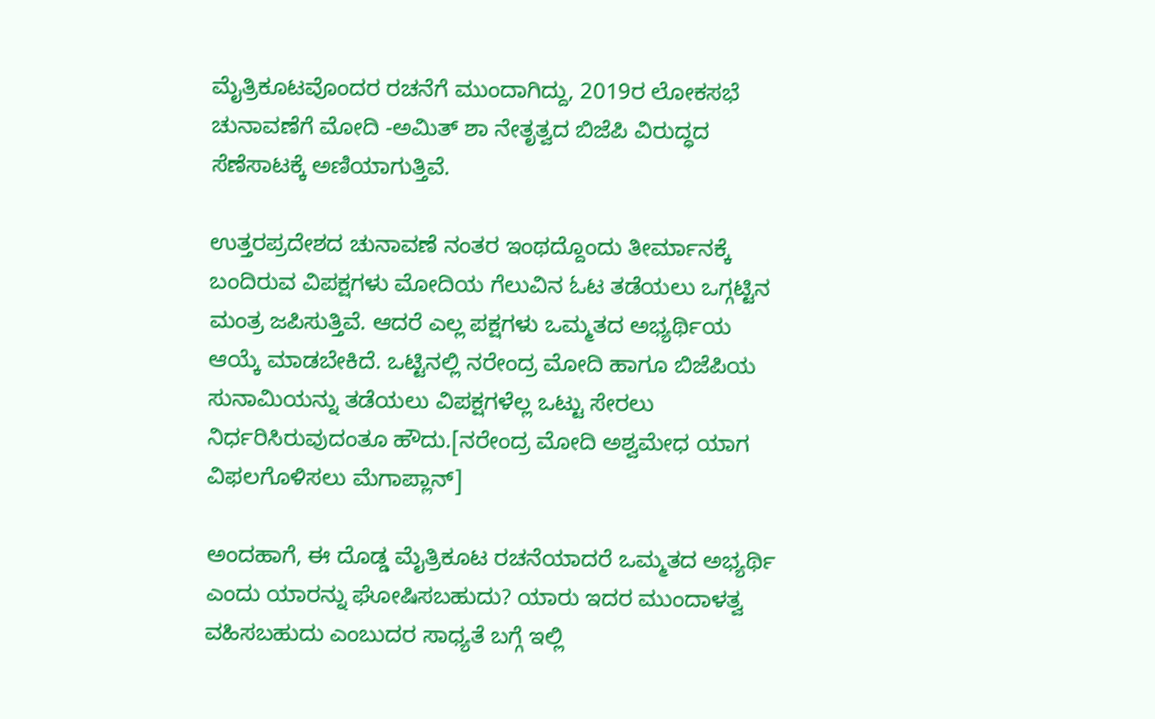ಮೈತ್ರಿಕೂಟವೊಂದರ ರಚನೆಗೆ ಮುಂದಾಗಿದ್ದು, 2019ರ ಲೋಕಸಭೆ ಚುನಾವಣೆಗೆ ಮೋದಿ -ಅಮಿತ್ ಶಾ ನೇತೃತ್ವದ ಬಿಜೆಪಿ ವಿರುದ್ಧದ ಸೆಣೆಸಾಟಕ್ಕೆ ಅಣಿಯಾಗುತ್ತಿವೆ.

ಉತ್ತರಪ್ರದೇಶದ ಚುನಾವಣೆ ನಂತರ ಇಂಥದ್ದೊಂದು ತೀರ್ಮಾನಕ್ಕೆ ಬಂದಿರುವ ವಿಪಕ್ಷಗಳು ಮೋದಿಯ ಗೆಲುವಿನ ಓಟ ತಡೆಯಲು ಒಗ್ಗಟ್ಟಿನ ಮಂತ್ರ ಜಪಿಸುತ್ತಿವೆ. ಆದರೆ ಎಲ್ಲ ಪಕ್ಷಗಳು ಒಮ್ಮತದ ಅಭ್ಯರ್ಥಿಯ ಆಯ್ಕೆ ಮಾಡಬೇಕಿದೆ. ಒಟ್ಟಿನಲ್ಲಿ ನರೇಂದ್ರ ಮೋದಿ ಹಾಗೂ ಬಿಜೆಪಿಯ ಸುನಾಮಿಯನ್ನು ತಡೆಯಲು ವಿಪಕ್ಷಗಳೆಲ್ಲ ಒಟ್ಟು ಸೇರಲು ನಿರ್ಧರಿಸಿರುವುದಂತೂ ಹೌದು.[ನರೇಂದ್ರ ಮೋದಿ ಅಶ್ವಮೇಧ ಯಾಗ ವಿಫಲಗೊಳಿಸಲು ಮೆಗಾಪ್ಲಾನ್]

ಅಂದಹಾಗೆ, ಈ ದೊಡ್ಡ ಮೈತ್ರಿಕೂಟ ರಚನೆಯಾದರೆ ಒಮ್ಮತದ ಅಭ್ಯರ್ಥಿ ಎಂದು ಯಾರನ್ನು ಘೋಷಿಸಬಹುದು? ಯಾರು ಇದರ ಮುಂದಾಳತ್ವ ವಹಿಸಬಹುದು ಎಂಬುದರ ಸಾಧ್ಯತೆ ಬಗ್ಗೆ ಇಲ್ಲಿ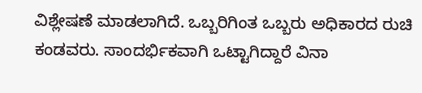ವಿಶ್ಲೇಷಣೆ ಮಾಡಲಾಗಿದೆ. ಒಬ್ಬರಿಗಿಂತ ಒಬ್ಬರು ಅಧಿಕಾರದ ರುಚಿ ಕಂಡವರು. ಸಾಂದರ್ಭಿಕವಾಗಿ ಒಟ್ಟಾಗಿದ್ದಾರೆ ವಿನಾ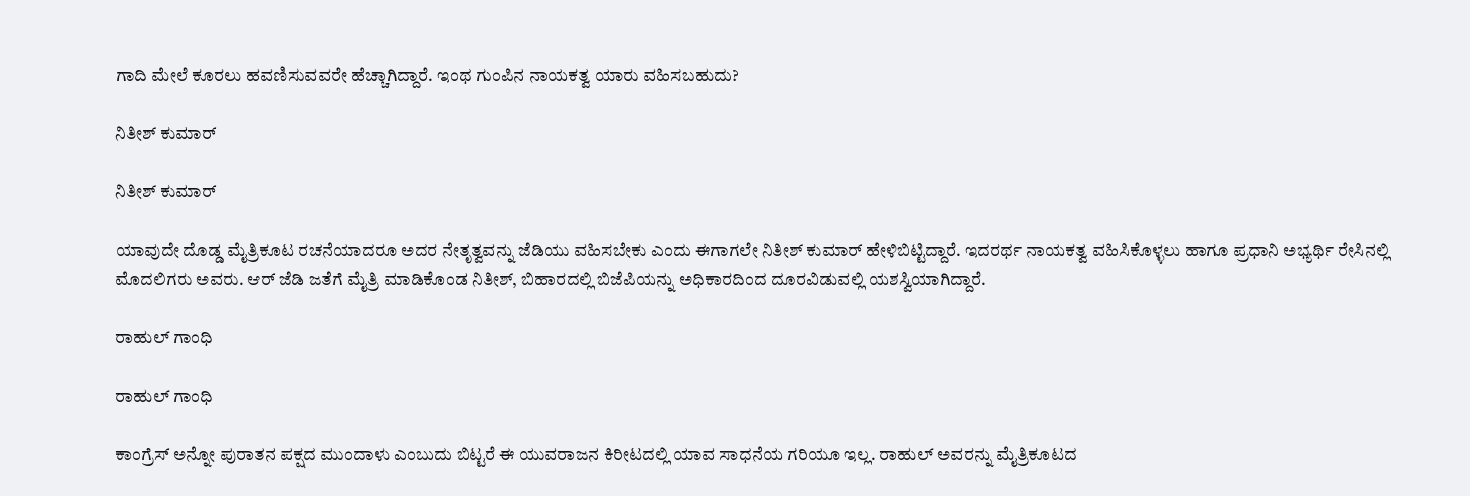ಗಾದಿ ಮೇಲೆ ಕೂರಲು ಹವಣಿಸುವವರೇ ಹೆಚ್ಚಾಗಿದ್ದಾರೆ. ಇಂಥ ಗುಂಪಿನ ನಾಯಕತ್ವ ಯಾರು ವಹಿಸಬಹುದು?

ನಿತೀಶ್ ಕುಮಾರ್

ನಿತೀಶ್ ಕುಮಾರ್

ಯಾವುದೇ ದೊಡ್ಡ ಮೈತ್ರಿಕೂಟ ರಚನೆಯಾದರೂ ಅದರ ನೇತೃತ್ವವನ್ನು ಜೆಡಿಯು ವಹಿಸಬೇಕು ಎಂದು ಈಗಾಗಲೇ ನಿತೀಶ್ ಕುಮಾರ್ ಹೇಳಿಬಿಟ್ಟಿದ್ದಾರೆ. ಇದರರ್ಥ ನಾಯಕತ್ವ ವಹಿಸಿಕೊಳ್ಳಲು ಹಾಗೂ ಪ್ರಧಾನಿ ಅಭ್ಯರ್ಥಿ ರೇಸಿನಲ್ಲಿ ಮೊದಲಿಗರು ಅವರು. ಆರ್ ಜೆಡಿ ಜತೆಗೆ ಮೈತ್ರಿ ಮಾಡಿಕೊಂಡ ನಿತೀಶ್, ಬಿಹಾರದಲ್ಲಿ ಬಿಜೆಪಿಯನ್ನು ಅಧಿಕಾರದಿಂದ ದೂರವಿಡುವಲ್ಲಿ ಯಶಸ್ವಿಯಾಗಿದ್ದಾರೆ.

ರಾಹುಲ್ ಗಾಂಧಿ

ರಾಹುಲ್ ಗಾಂಧಿ

ಕಾಂಗ್ರೆಸ್ ಅನ್ನೋ ಪುರಾತನ ಪಕ್ಷದ ಮುಂದಾಳು ಎಂಬುದು ಬಿಟ್ಟರೆ ಈ ಯುವರಾಜನ ಕಿರೀಟದಲ್ಲಿ ಯಾವ ಸಾಧನೆಯ ಗರಿಯೂ ಇಲ್ಲ. ರಾಹುಲ್ ಅವರನ್ನು ಮೈತ್ರಿಕೂಟದ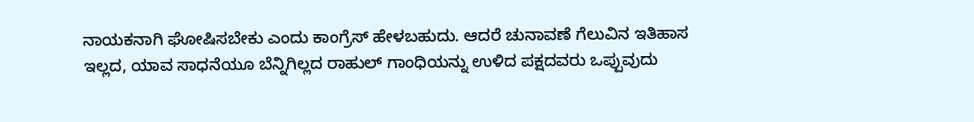ನಾಯಕನಾಗಿ ಘೋಷಿಸಬೇಕು ಎಂದು ಕಾಂಗ್ರೆಸ್ ಹೇಳಬಹುದು. ಆದರೆ ಚುನಾವಣೆ ಗೆಲುವಿನ ಇತಿಹಾಸ ಇಲ್ಲದ, ಯಾವ ಸಾಧನೆಯೂ ಬೆನ್ನಿಗಿಲ್ಲದ ರಾಹುಲ್ ಗಾಂಧಿಯನ್ನು ಉಳಿದ ಪಕ್ಷದವರು ಒಪ್ಪುವುದು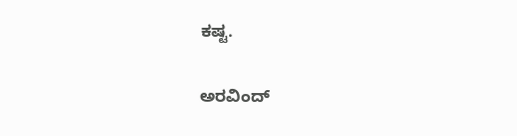ಕಷ್ಟ.

ಅರವಿಂದ್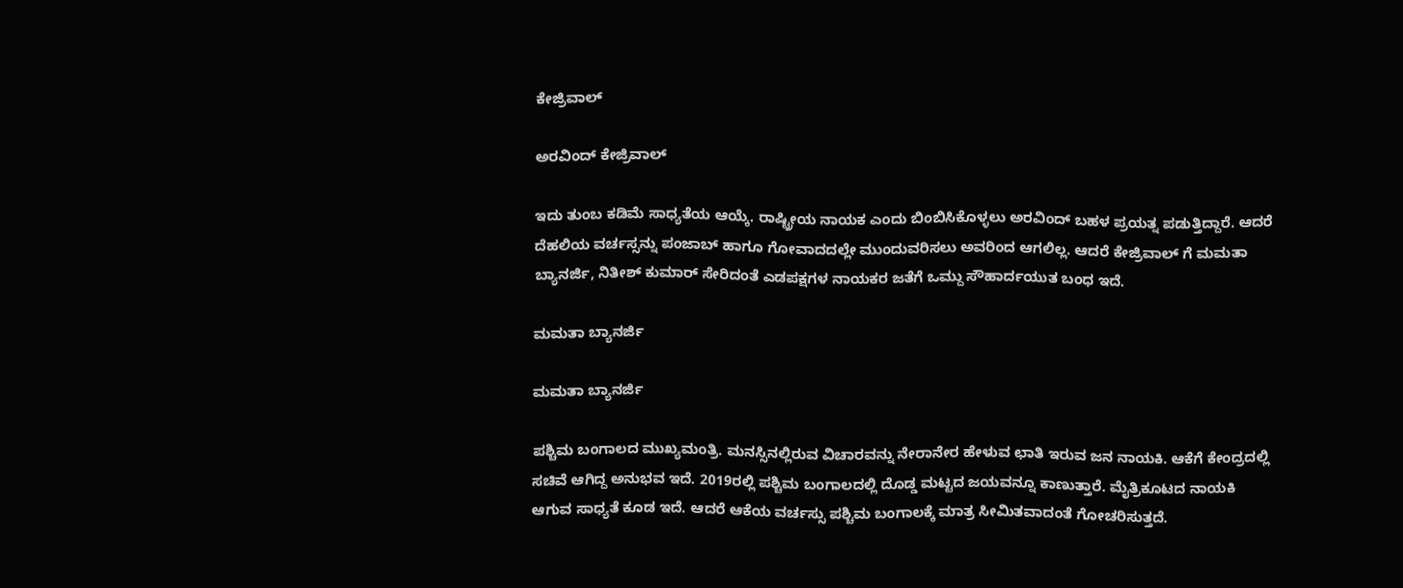ಕೇಜ್ರಿವಾಲ್

ಅರವಿಂದ್ ಕೇಜ್ರಿವಾಲ್

ಇದು ತುಂಬ ಕಡಿಮೆ ಸಾಧ್ಯತೆಯ ಆಯ್ಕೆ. ರಾಷ್ಟ್ರೀಯ ನಾಯಕ ಎಂದು ಬಿಂಬಿಸಿಕೊಳ್ಳಲು ಅರವಿಂದ್ ಬಹಳ ಪ್ರಯತ್ನ ಪಡುತ್ತಿದ್ದಾರೆ. ಆದರೆ ದೆಹಲಿಯ ವರ್ಚಸ್ಸನ್ನು ಪಂಜಾಬ್ ಹಾಗೂ ಗೋವಾದದಲ್ಲೇ ಮುಂದುವರಿಸಲು ಅವರಿಂದ ಆಗಲಿಲ್ಲ. ಆದರೆ ಕೇಜ್ರಿವಾಲ್ ಗೆ ಮಮತಾ ಬ್ಯಾನರ್ಜಿ, ನಿತೀಶ್ ಕುಮಾರ್ ಸೇರಿದಂತೆ ಎಡಪಕ್ಷಗಳ ನಾಯಕರ ಜತೆಗೆ ಒಮ್ದು ಸೌಹಾರ್ದಯುತ ಬಂಧ ಇದೆ.

ಮಮತಾ ಬ್ಯಾನರ್ಜಿ

ಮಮತಾ ಬ್ಯಾನರ್ಜಿ

ಪಶ್ಚಿಮ ಬಂಗಾಲದ ಮುಖ್ಯಮಂತ್ರಿ. ಮನಸ್ಸಿನಲ್ಲಿರುವ ವಿಚಾರವನ್ನು ನೇರಾನೇರ ಹೇಳುವ ಛಾತಿ ಇರುವ ಜನ ನಾಯಕಿ. ಆಕೆಗೆ ಕೇಂದ್ರದಲ್ಲಿ ಸಚಿವೆ ಆಗಿದ್ದ ಅನುಭವ ಇದೆ. 2019ರಲ್ಲಿ ಪಶ್ಚಿಮ ಬಂಗಾಲದಲ್ಲಿ ದೊಡ್ಡ ಮಟ್ಟದ ಜಯವನ್ನೂ ಕಾಣುತ್ತಾರೆ. ಮೈತ್ರಿಕೂಟದ ನಾಯಕಿ ಆಗುವ ಸಾಧ್ಯತೆ ಕೂಡ ಇದೆ. ಆದರೆ ಆಕೆಯ ವರ್ಚಸ್ಸು ಪಶ್ಚಿಮ ಬಂಗಾಲಕ್ಕೆ ಮಾತ್ರ ಸೀಮಿತವಾದಂತೆ ಗೋಚರಿಸುತ್ತದೆ.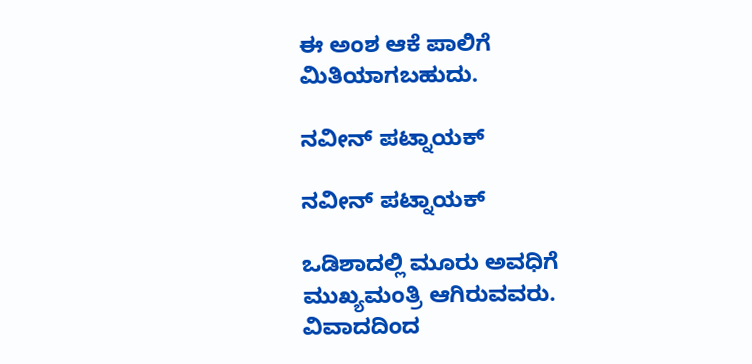ಈ ಅಂಶ ಆಕೆ ಪಾಲಿಗೆ ಮಿತಿಯಾಗಬಹುದು.

ನವೀನ್ ಪಟ್ನಾಯಕ್

ನವೀನ್ ಪಟ್ನಾಯಕ್

ಒಡಿಶಾದಲ್ಲಿ ಮೂರು ಅವಧಿಗೆ ಮುಖ್ಯಮಂತ್ರಿ ಆಗಿರುವವರು. ವಿವಾದದಿಂದ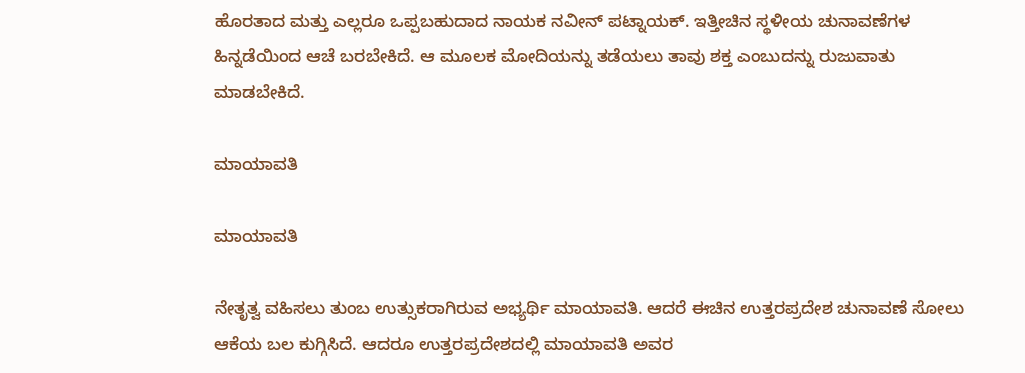ಹೊರತಾದ ಮತ್ತು ಎಲ್ಲರೂ ಒಪ್ಪಬಹುದಾದ ನಾಯಕ ನವೀನ್ ಪಟ್ನಾಯಕ್. ಇತ್ತೀಚಿನ ಸ್ಥಳೀಯ ಚುನಾವಣೆಗಳ ಹಿನ್ನಡೆಯಿಂದ ಆಚೆ ಬರಬೇಕಿದೆ. ಆ ಮೂಲಕ ಮೋದಿಯನ್ನು ತಡೆಯಲು ತಾವು ಶಕ್ತ ಎಂಬುದನ್ನು ರುಜುವಾತು ಮಾಡಬೇಕಿದೆ.

ಮಾಯಾವತಿ

ಮಾಯಾವತಿ

ನೇತೃತ್ವ ವಹಿಸಲು ತುಂಬ ಉತ್ಸುಕರಾಗಿರುವ ಅಭ್ಯರ್ಥಿ ಮಾಯಾವತಿ. ಆದರೆ ಈಚಿನ ಉತ್ತರಪ್ರದೇಶ ಚುನಾವಣೆ ಸೋಲು ಆಕೆಯ ಬಲ ಕುಗ್ಗಿಸಿದೆ. ಆದರೂ ಉತ್ತರಪ್ರದೇಶದಲ್ಲಿ ಮಾಯಾವತಿ ಅವರ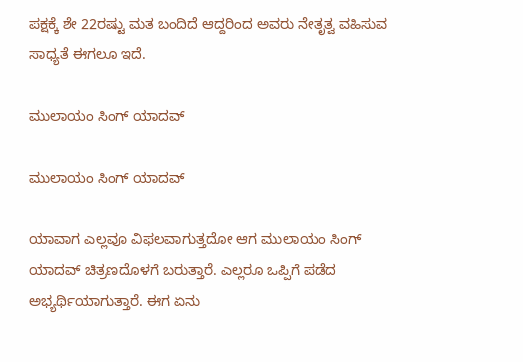ಪಕ್ಷಕ್ಕೆ ಶೇ 22ರಷ್ಟು ಮತ ಬಂದಿದೆ ಆದ್ದರಿಂದ ಅವರು ನೇತೃತ್ವ ವಹಿಸುವ ಸಾಧ್ಯತೆ ಈಗಲೂ ಇದೆ.

ಮುಲಾಯಂ ಸಿಂಗ್ ಯಾದವ್

ಮುಲಾಯಂ ಸಿಂಗ್ ಯಾದವ್

ಯಾವಾಗ ಎಲ್ಲವೂ ವಿಫಲವಾಗುತ್ತದೋ ಆಗ ಮುಲಾಯಂ ಸಿಂಗ್ ಯಾದವ್ ಚಿತ್ರಣದೊಳಗೆ ಬರುತ್ತಾರೆ. ಎಲ್ಲರೂ ಒಪ್ಪಿಗೆ ಪಡೆದ ಅಭ್ಯರ್ಥಿಯಾಗುತ್ತಾರೆ. ಈಗ ಏನು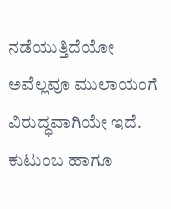ನಡೆಯುತ್ತಿದೆಯೋ ಅವೆಲ್ಲವೂ ಮುಲಾಯಂಗೆ ವಿರುದ್ಧವಾಗಿಯೇ ಇದೆ. ಕುಟುಂಬ ಹಾಗೂ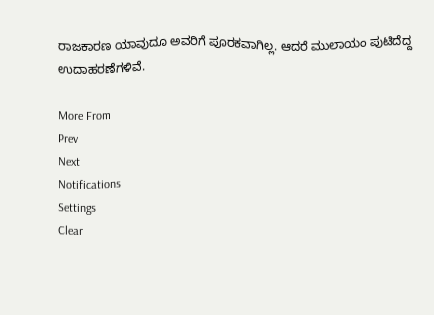ರಾಜಕಾರಣ ಯಾವುದೂ ಅವರಿಗೆ ಪೂರಕವಾಗಿಲ್ಲ. ಆದರೆ ಮುಲಾಯಂ ಪುಟಿದೆದ್ದ ಉದಾಹರಣೆಗಳಿವೆ.

More From
Prev
Next
Notifications
Settings
Clear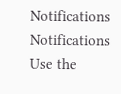Notifications
Notifications
Use the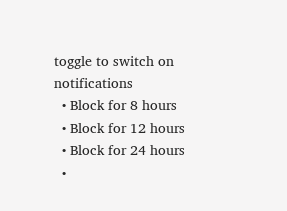toggle to switch on notifications
  • Block for 8 hours
  • Block for 12 hours
  • Block for 24 hours
  •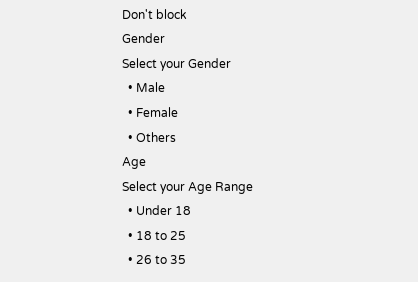Don't block
Gender
Select your Gender
  • Male
  • Female
  • Others
Age
Select your Age Range
  • Under 18
  • 18 to 25
  • 26 to 35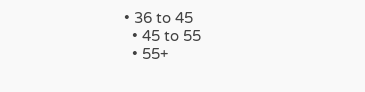• 36 to 45
  • 45 to 55
  • 55+